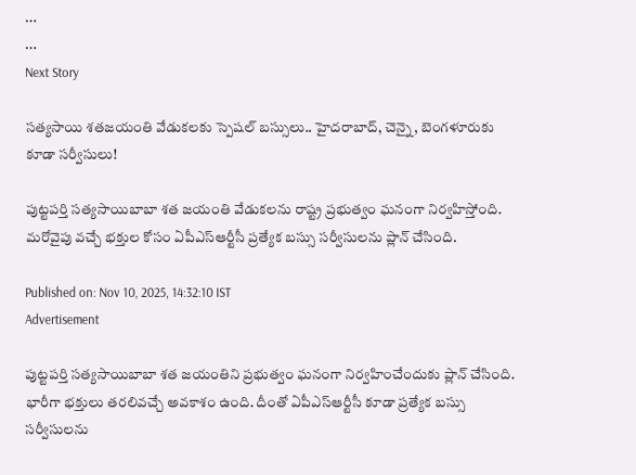...
...
Next Story

సత్యసాయి శతజయంతి వేడుకలకు స్పెషల్ బస్సులు.. హైదరాబాద్, చెన్నై, బెంగళూరుకు కూడా సర్వీసులు!

పుట్టపర్తి సత్యసాయిబాబా శత జయంతి వేడుకలను రాష్ట్ర ప్రభుత్వం ఘనంగా నిర్వహిస్తోంది. మరోవైపు వచ్చే భక్తుల కోసం ఏపీఎస్ఆర్టీసీ ప్రత్యేక బస్సు సర్వీసులను ప్లాన్ చేసింది.

Published on: Nov 10, 2025, 14:32:10 IST
Advertisement

పుట్టపర్తి సత్యసాయిబాబా శత జయంతిని ప్రభుత్వం ఘనంగా నిర్వహించేందుకు ప్లాన్ చేసింది. భారీగా భక్తులు తరలివచ్చే అవకాశం ఉంది. దీంతో ఏపీఎస్ఆర్టీసీ కూడా ప్రత్యేక బస్సు సర్వీసులను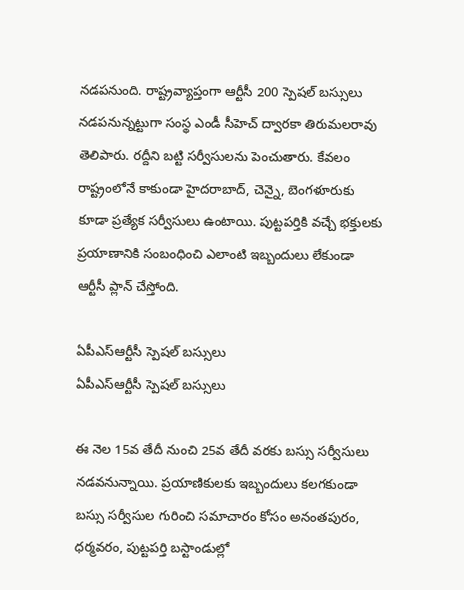నడపనుంది. రాష్ట్రవ్యాప్తంగా ఆర్టీసీ 200 స్పెషల్ బస్సులు నడపనున్నట్టుగా సంస్థ ఎండీ సీహెచ్ ద్వారకా తిరుమలరావు తెలిపారు. రద్దీని బట్టి సర్వీసులను పెంచుతారు. కేవలం రాష్ట్రంలోనే కాకుండా హైదరాబాద్, చెన్నై, బెంగళూరుకు కూడా ప్రత్యేక సర్వీసులు ఉంటాయి. పుట్టపర్తికి వచ్చే భక్తులకు ప్రయాణానికి సంబంధించి ఎలాంటి ఇబ్బందులు లేకుండా ఆర్టీసీ ప్లాన్ చేస్తోంది.

ఏపీఎస్ఆర్టీసీ స్పెషల్ బస్సులు
ఏపీఎస్ఆర్టీసీ స్పెషల్ బస్సులు

ఈ నెల 15వ తేదీ నుంచి 25వ తేదీ వరకు బస్సు సర్వీసులు నడవనున్నాయి. ప్రయాణికులకు ఇబ్బందులు కలగకుండా బస్సు సర్వీసుల గురించి సమాచారం కోసం అనంతపురం, ధర్మవరం, పుట్టపర్తి బస్టాండుల్లో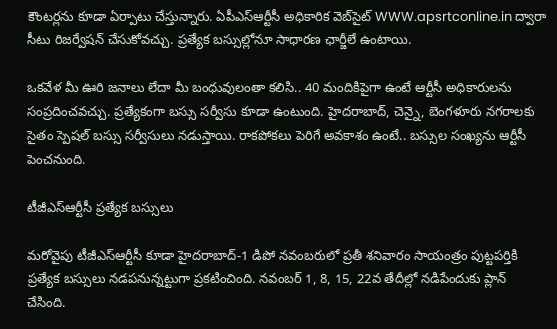కౌంటర్లను కూడా ఏర్పాటు చేస్తున్నారు. ఏపీఎస్ఆర్టీసీ అధికారిక వెబ్‌సైట్ WWW.apsrtconline.in ద్వారా సీటు రిజర్వేషన్‌ చేసుకోవచ్చు. ప్రత్యేక బస్సుల్లోనూ సాధారణ ఛార్జీలే ఉంటాయి.

ఒకవేళ మీ ఊరి జనాలు లేదా మీ బంధువులంతా కలిసి.. 40 మందికిపైగా ఉంటే ఆర్టీసీ అధికారులను సంప్రదించవచ్చు. ప్రత్యేకంగా బస్సు సర్వీసు కూడా ఉంటుంది. హైదరాబాద్, చెన్నై, బెంగళూరు నగరాలకు సైతం స్పెషల్ బస్సు సర్వీసులు నడుస్తాయి. రాకపోకలు పెరిగే అవకాశం ఉంటే.. బస్సుల సంఖ్యను ఆర్టీసీ పెంచనుంది.

టీజీఎస్ఆర్టీసీ ప్రత్యేక బస్సులు

మరోవైపు టీజీఎస్ఆర్టీసీ కూడా హైదరాబాద్-1 డిపో నవంబరులో ప్రతీ శనివారం సాయంత్రం పుట్టపర్తికి ప్రత్యేక బస్సులు నడపనున్నట్టుగా ప్రకటించింది. నవంబర్ 1, 8, 15, 22వ తేదీల్లో నడిపేందుకు ప్లాన్ చేసింది.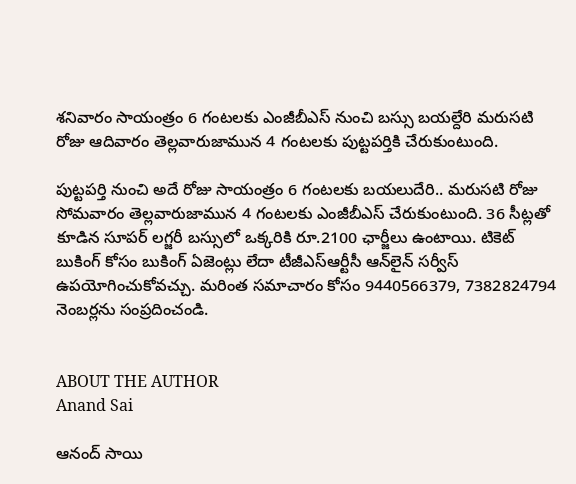శనివారం సాయంత్రం 6 గంటలకు ఎంజీబీఎస్ నుంచి బస్సు బయల్దేరి మరుసటి రోజు ఆదివారం తెల్లవారుజామున 4 గంటలకు పుట్టపర్తికి చేరుకుంటుంది.

పుట్టపర్తి నుంచి అదే రోజు సాయంత్రం 6 గంటలకు బయలుదేరి.. మరుసటి రోజు సోమవారం తెల్లవారుజామున 4 గంటలకు ఎంజీబీఎస్ చేరుకుంటుంది. 36 సీట్లతో కూడిన సూపర్ లగ్జరీ బస్సులో ఒక్కరికి రూ.2100 ఛార్జీలు ఉంటాయి. టికెట్ బుకింగ్ కోసం బుకింగ్ ఏజెంట్లు లేదా టీజీఎస్ఆర్టీసీ ఆన్‌లైన్ సర్వీస్ ఉపయోగించుకోవచ్చు. మరింత సమాచారం కోసం 9440566379, 7382824794 నెంబర్లను సంప్రదించండి.


ABOUT THE AUTHOR
Anand Sai

ఆనంద్ సాయి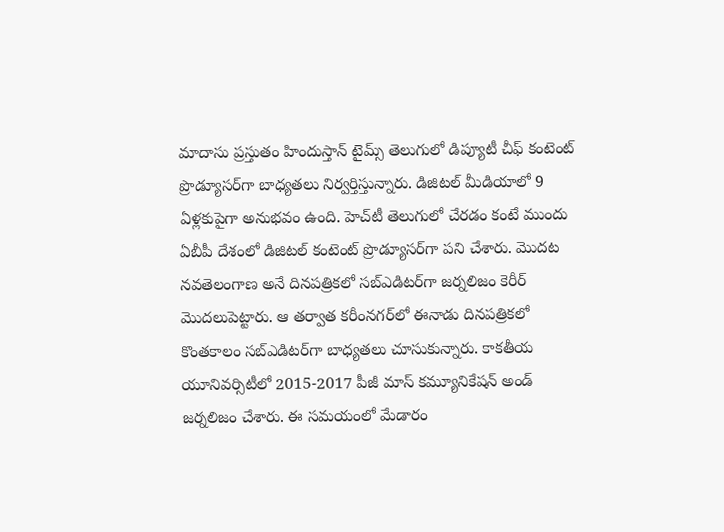మాదాసు ప్రస్తుతం హిందుస్తాన్ టైమ్స్ తెలుగులో డిప్యూటీ చీఫ్ కంటెంట్ ప్రొడ్యూసర్‌గా బాధ్యతలు నిర్వర్తిస్తున్నారు. డిజిటల్ మీడియాలో 9 ఏళ్లకుపైగా అనుభవం ఉంది. హెచ్‌టీ తెలుగులో చేరడం కంటే ముందు ఏబీపీ దేశంలో డిజిటల్ కంటెంట్ ప్రొడ్యూసర్‌గా పని చేశారు. మెుదట నవతెలంగాణ అనే దినపత్రికలో సబ్ఎడిటర్‌గా జర్నలిజం కెరీర్ మెుదలుపెట్టారు. ఆ తర్వాత కరీంనగర్‌లో ఈనాడు దినపత్రికలో కొంతకాలం సబ్‌ఎడిటర్‌గా బాధ్యతలు చూసుకున్నారు. కాకతీయ యూనివర్సిటీలో 2015-2017 పీజీ మాస్ కమ్యూనికేషన్ అండ్ జర్నలిజం చేశారు. ఈ సమయంలో మేడారం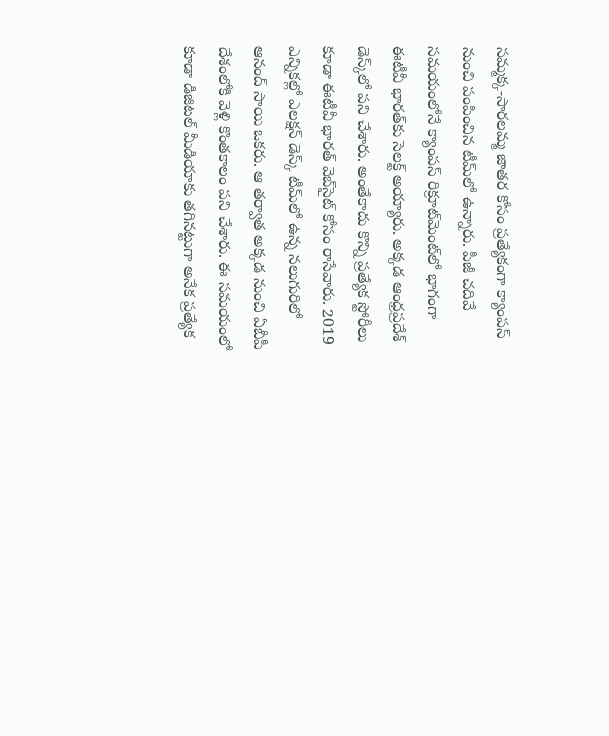సమ్మక్క-సారలమ్మ జాతర కోసం ప్రత్యేకంగా క్యాంపస్ నుంచి పంపించిన టీమ్‌లో ఉన్నారు. పీజీ చదివే సమయంలోనే క్యాంపస్ రిక్రూట్‌మెంట్‌లో భాగంగా ఈటీవీ భారత్‌కు సెలక్ట్ అయ్యారు. అక్కడ ఆంధ్రప్రదేశ్‌ డెస్క్‌లో పని చేశారు. అంతేకాదు కొన్ని ప్రత్యేక స్టోరీలు కూడా ఈటీవీ భారత్ వెబ్‌సైట్ కోసం రాసేవారు. 2019 ఎన్నికల్లో ఎలక్షన్ డెస్క్‌ టీమ్‌లో ఉన్న నలుగురిలో ఆనంద్ సాయి ఒకరు. ఆ తర్వాత అక్కడ నుంచి ఏబీపీ దేశంలోకి వెళ్లి కొంతకాలం పని చేశారు. ఈ సమయంలో కూడా డిజిటల్ మీడియాకు తగినట్టుగా అనేక ప్రత్యేక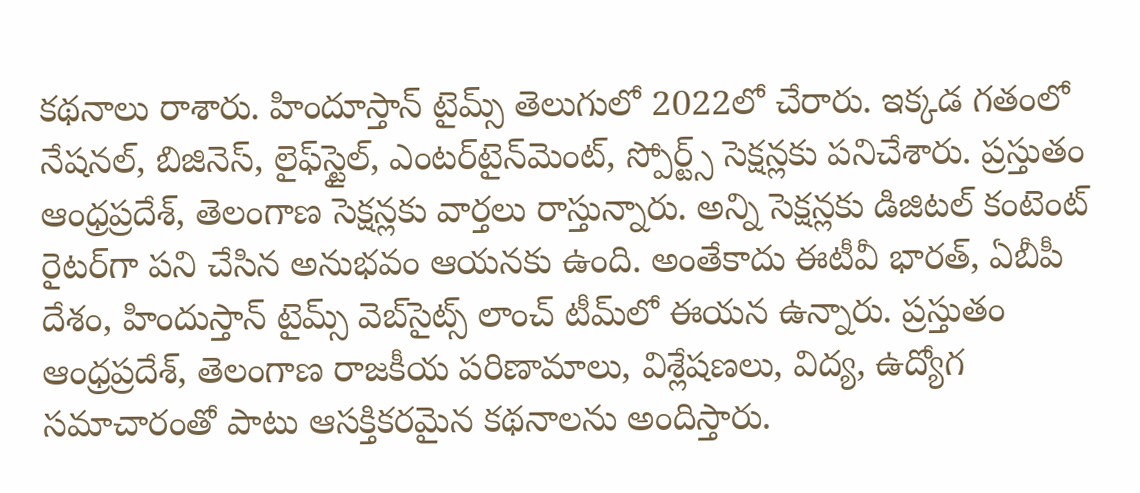కథనాలు రాశారు. హిందూస్తాన్ టైమ్స్‌ తెలుగులో 2022లో చేరారు. ఇక్కడ గతంలో నేషనల్, బిజినెస్, లైఫ్‌స్టైల్, ఎంటర్‌టైన్‌మెంట్‌, స్పోర్ట్స్‌ సెక్షన్లకు పనిచేశారు. ప్రస్తుతం ఆంధ్రప్రదేశ్, తెలంగాణ సెక్షన్లకు వార్తలు రాస్తున్నారు. అన్ని సెక్షన్లకు డిజిటల్ కంటెంట్ రైటర్‌గా పని చేసిన అనుభవం ఆయనకు ఉంది. అంతేకాదు ఈటీవీ భారత్, ఏబీపీ దేశం, హిందుస్తాన్ టైమ్స్ వెబ్‌సైట్స్ లాంచ్ టీమ్‌లో ఈయన ఉన్నారు. ప్రస్తుతం ఆంధ్రప్రదేశ్, తెలంగాణ రాజకీయ పరిణామాలు, విశ్లేషణలు, విద్య, ఉద్యోగ సమాచారంతో పాటు ఆసక్తికరమైన కథనాలను అందిస్తారు.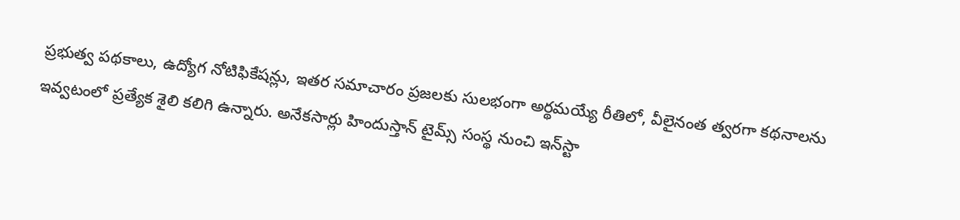ప్రభుత్వ పథకాలు, ఉద్యోగ నోటిఫికేషన్లు, ఇతర సమాచారం ప్రజలకు సులభంగా అర్థమయ్యే రీతిలో, వీలైనంత త్వరగా కథనాలను ఇవ్వటంలో ప్రత్యేక శైలి కలిగి ఉన్నారు. అనేకసార్లు హిందుస్తాన్ టైమ్స్ సంస్థ నుంచి ఇన్‌స్టా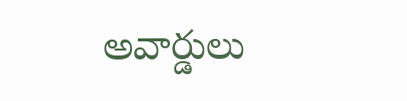అవార్డులు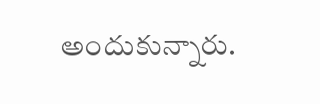అందుకున్నారు.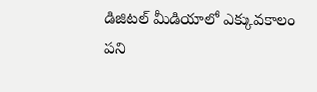డిజిటల్ మీడియాలో ఎక్కువకాలం పని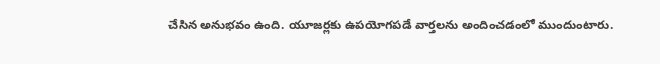చేసిన అనుభవం ఉంది. యూజర్లకు ఉపయోగపడే వార్తలను అందించడంలో ముందుంటారు.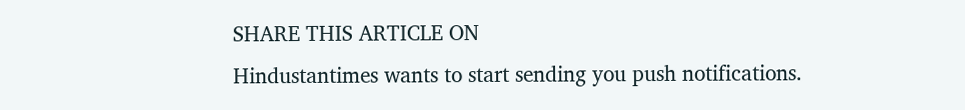SHARE THIS ARTICLE ON
Hindustantimes wants to start sending you push notifications.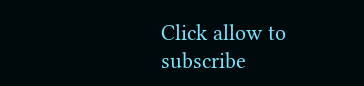Click allow to subscribe